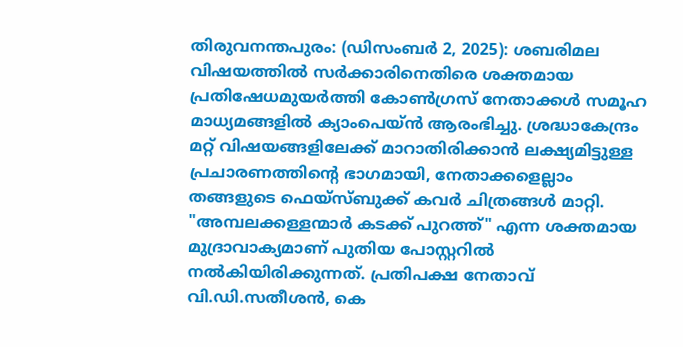തിരുവനന്തപുരം: (ഡിസംബർ 2, 2025): ശബരിമല വിഷയത്തിൽ സർക്കാരിനെതിരെ ശക്തമായ പ്രതിഷേധമുയർത്തി കോൺഗ്രസ് നേതാക്കൾ സമൂഹ മാധ്യമങ്ങളിൽ ക്യാംപെയ്ൻ ആരംഭിച്ചു. ശ്രദ്ധാകേന്ദ്രം മറ്റ് വിഷയങ്ങളിലേക്ക് മാറാതിരിക്കാൻ ലക്ഷ്യമിട്ടുള്ള പ്രചാരണത്തിന്റെ ഭാഗമായി, നേതാക്കളെല്ലാം തങ്ങളുടെ ഫെയ്സ്ബുക്ക് കവർ ചിത്രങ്ങൾ മാറ്റി. "അമ്പലക്കള്ളന്മാർ കടക്ക് പുറത്ത്" എന്ന ശക്തമായ മുദ്രാവാക്യമാണ് പുതിയ പോസ്റ്ററിൽ നൽകിയിരിക്കുന്നത്. പ്രതിപക്ഷ നേതാവ് വി.ഡി.സതീശൻ, കെ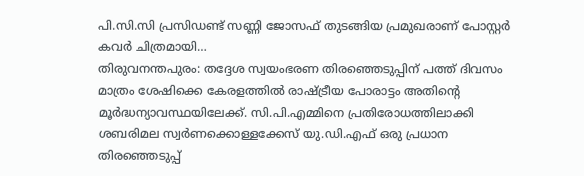പി.സി.സി പ്രസിഡണ്ട് സണ്ണി ജോസഫ് തുടങ്ങിയ പ്രമുഖരാണ് പോസ്റ്റർ കവർ ചിത്രമായി…
തിരുവനന്തപുരം: തദ്ദേശ സ്വയംഭരണ തിരഞ്ഞെടുപ്പിന് പത്ത് ദിവസം മാത്രം ശേഷിക്കെ കേരളത്തിൽ രാഷ്ട്രീയ പോരാട്ടം അതിന്റെ മൂർദ്ധന്യാവസ്ഥയിലേക്ക്. സി.പി.എമ്മിനെ പ്രതിരോധത്തിലാക്കി ശബരിമല സ്വർണക്കൊള്ളക്കേസ് യു.ഡി.എഫ് ഒരു പ്രധാന തിരഞ്ഞെടുപ്പ്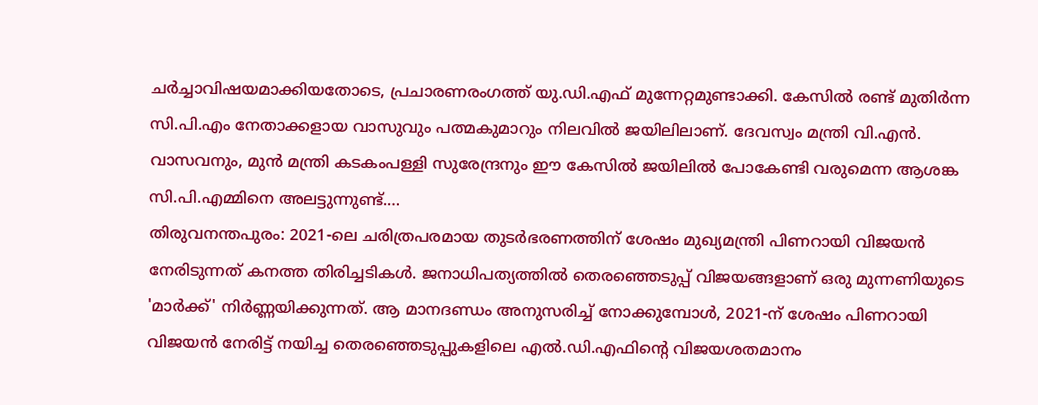ചർച്ചാവിഷയമാക്കിയതോടെ, പ്രചാരണരംഗത്ത് യു.ഡി.എഫ് മുന്നേറ്റമുണ്ടാക്കി. കേസിൽ രണ്ട് മുതിർന്ന സി.പി.എം നേതാക്കളായ വാസുവും പത്മകുമാറും നിലവിൽ ജയിലിലാണ്. ദേവസ്വം മന്ത്രി വി.എൻ. വാസവനും, മുൻ മന്ത്രി കടകംപള്ളി സുരേന്ദ്രനും ഈ കേസിൽ ജയിലിൽ പോകേണ്ടി വരുമെന്ന ആശങ്ക സി.പി.എമ്മിനെ അലട്ടുന്നുണ്ട്.…
തിരുവനന്തപുരം: 2021-ലെ ചരിത്രപരമായ തുടർഭരണത്തിന് ശേഷം മുഖ്യമന്ത്രി പിണറായി വിജയൻ നേരിടുന്നത് കനത്ത തിരിച്ചടികൾ. ജനാധിപത്യത്തിൽ തെരഞ്ഞെടുപ്പ് വിജയങ്ങളാണ് ഒരു മുന്നണിയുടെ 'മാർക്ക്' നിർണ്ണയിക്കുന്നത്. ആ മാനദണ്ഡം അനുസരിച്ച് നോക്കുമ്പോൾ, 2021-ന് ശേഷം പിണറായി വിജയൻ നേരിട്ട് നയിച്ച തെരഞ്ഞെടുപ്പുകളിലെ എൽ.ഡി.എഫിന്റെ വിജയശതമാനം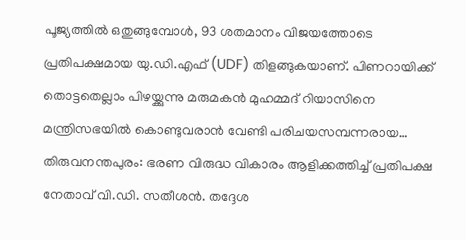പൂജ്യത്തിൽ ഒതുങ്ങുമ്പോൾ, 93 ശതമാനം വിജയത്തോടെ പ്രതിപക്ഷമായ യു.ഡി.എഫ് (UDF) തിളങ്ങുകയാണ്. പിണറായിക്ക് തൊട്ടതെല്ലാം പിഴയ്ക്കുന്നു മരുമകൻ മുഹമ്മദ് റിയാസിനെ മന്ത്രിസഭയിൽ കൊണ്ടുവരാൻ വേണ്ടി പരിചയസമ്പന്നരായ…
തിരുവനന്തപുരം: ഭരണ വിരുദ്ധ വികാരം ആളിക്കത്തിച്ച് പ്രതിപക്ഷ നേതാവ് വി.ഡി. സതീശൻ. തദ്ദേശ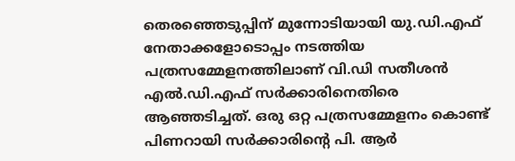തെരഞ്ഞെടുപ്പിന് മുന്നോടിയായി യു.ഡി.എഫ് നേതാക്കളോടൊപ്പം നടത്തിയ പത്രസമ്മേളനത്തിലാണ് വി.ഡി സതീശൻ എൽ.ഡി.എഫ് സർക്കാരിനെതിരെ ആഞ്ഞടിച്ചത്. ഒരു ഒറ്റ പത്രസമ്മേളനം കൊണ്ട് പിണറായി സർക്കാരിൻ്റെ പി. ആർ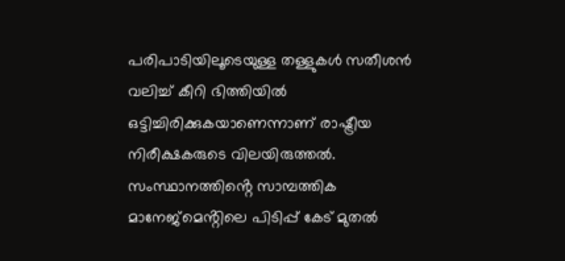പരിപാടിയിലൂടെയുള്ള തള്ളുകൾ സതീശൻ വലിച്ച് കീറി ഭിത്തിയിൽ ഒട്ടിച്ചിരിക്കുകയാണെന്നാണ് രാഷ്ട്രീയ നിരീക്ഷകരുടെ വിലയിരുത്തൽ. സംസ്ഥാനത്തിൻ്റെ സാമ്പത്തിക മാനേജ്മെൻ്റിലെ പിടിപ്പ് കേട് മുതൽ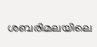ശബരിമലയിലെ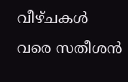വീഴ്ചകൾ വരെ സതീശൻ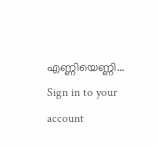എണ്ണിയെണ്ണി…
Sign in to your account